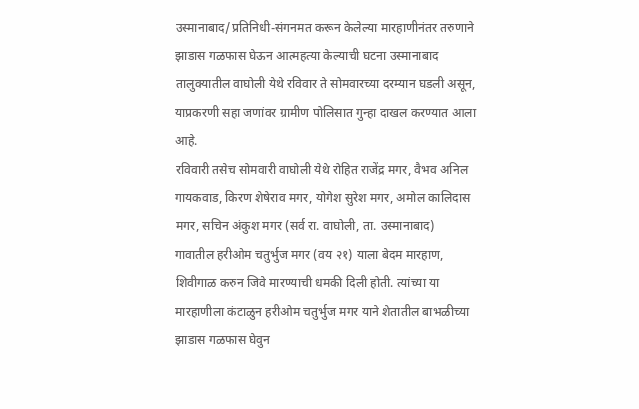उस्मानाबाद/प्रतिनिधी-संगनमत करून केलेल्या मारहाणीनंतर तरुणाने झाडास गळफास घेऊन आत्महत्या केल्याची घटना उस्मानाबाद तालुक्यातील वाघोली येथे रविवार ते सोमवारच्या दरम्यान घडली असून, याप्रकरणी सहा जणांवर ग्रामीण पोलिसात गुन्हा दाखल करण्यात आला आहे.
रविवारी तसेच सोमवारी वाघोली येथे रोहित राजेंद्र मगर, वैभव अनिल गायकवाड, किरण शेषेराव मगर, योगेश सुरेश मगर, अमोल कालिदास मगर, सचिन अंकुश मगर (सर्व रा. वाघोली, ता. उस्मानाबाद) गावातील हरीओम चतुर्भुज मगर (वय २१) याला बेदम मारहाण, शिवीगाळ करुन जिवे मारण्याची धमकी दिली होती. त्यांच्या या मारहाणीला कंटाळुन हरीओम चतुर्भुज मगर याने शेतातील बाभळीच्या झाडास गळफास घेवुन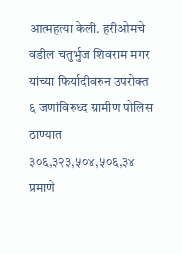आत्महत्या केली. हरीओमचे वडील चतुर्भुज शिवराम मगर यांच्या फिर्यादीवरुन उपरोक्त ६ जणांविरुध्द ग्रामीण पोलिस ठाण्यात ३०६,३२३,५०४,५०६,३४ प्रमाणे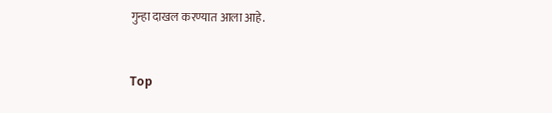गुन्हा दाखल करण्यात आला आहे.


Top